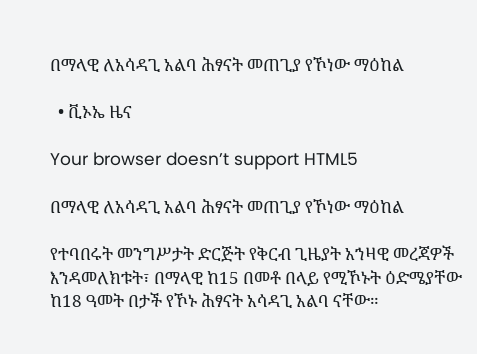በማላዊ ለአሳዳጊ አልባ ሕፃናት መጠጊያ የኾነው ማዕከል

  • ቪኦኤ ዜና

Your browser doesn’t support HTML5

በማላዊ ለአሳዳጊ አልባ ሕፃናት መጠጊያ የኾነው ማዕከል

የተባበሩት መንግሥታት ድርጅት የቅርብ ጊዜያት አኀዛዊ መረጃዎች እንዳመለክቱት፣ በማላዊ ከ15 በመቶ በላይ የሚኾኑት ዕድሜያቸው ከ18 ዓመት በታች የኾኑ ሕፃናት አሳዳጊ አልባ ናቸው።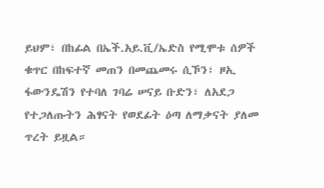ይህም፣ በከፊል በኤች.አይ.ቪ/ኤድስ የሚሞቱ ሰዎች ቁጥር በከፍተኛ መጠን በመጨመሩ ሲኾን፣ ዞኢ ፋውንዴሽን የተባለ ገባሬ ሠናይ ቡድን፣ ለአደጋ የተጋለጡትን ሕፃናት የወደፊት ዕጣ ለማቃናት ያለመ ጥረት ይዟል።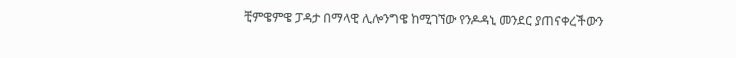ቺምዌምዌ ፓዳታ በማላዊ ሊሎንግዌ ከሚገኘው የንዶዳኒ መንደር ያጠናቀረችውን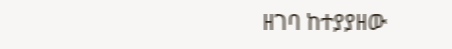ዘገባ ከተያያዘው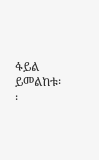ፋይል ይመልከቱ፡፡